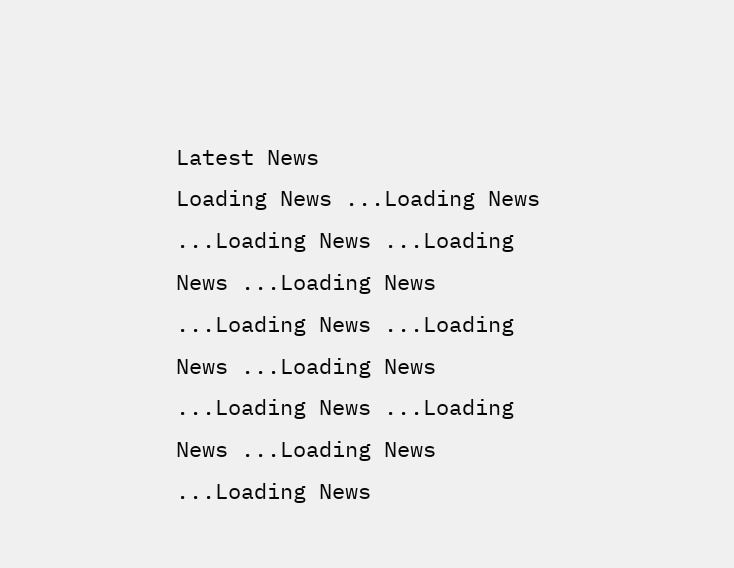Latest News
Loading News ...Loading News ...Loading News ...Loading News ...Loading News ...Loading News ...Loading News ...Loading News ...Loading News ...Loading News ...Loading News ...Loading News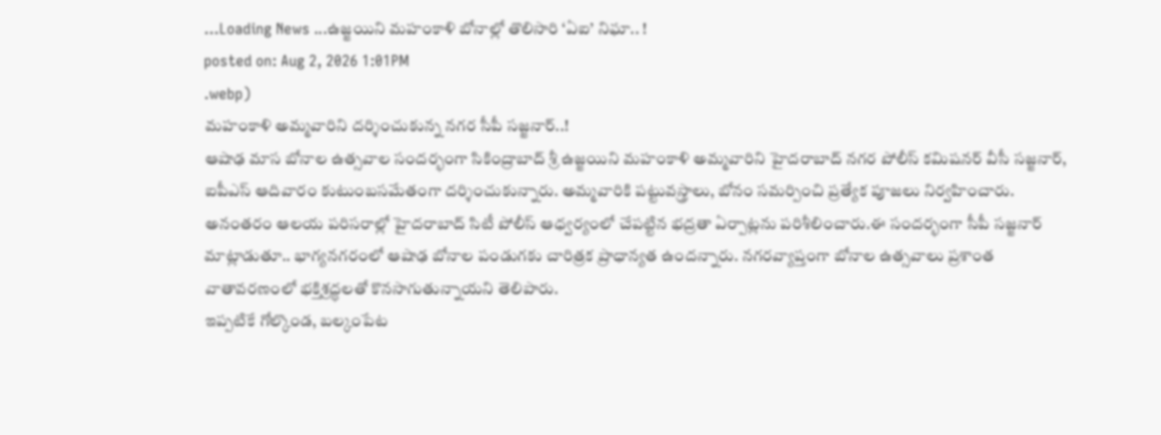...Loading News ...ఉజ్జయిని మహంకాళి బోనాల్లో తొలిసారి ‘ఏఐ’ నిఘా.. !
posted on: Aug 2, 2026 1:01PM
.webp)
మహంకాళి అమ్మవారిని దర్శించుకున్న నగర సీపీ సజ్జనార్..!
ఆషాఢ మాస బోనాల ఉత్సవాల సందర్భంగా సికింద్రాబాద్ శ్రీ ఉజ్జయిని మహంకాళి అమ్మవారిని హైదరాబాద్ నగర పోలీస్ కమిషనర్ వీసీ సజ్జనార్, ఐపీఎస్ ఆదివారం కుటుంబసమేతంగా దర్శించుకున్నారు. అమ్మవారికి పట్టువస్త్రాలు, బోనం సమర్పించి ప్రత్యేక పూజలు నిర్వహించారు. అనంతరం ఆలయ పరిసరాల్లో హైదరాబాద్ సిటీ పోలీస్ ఆధ్వర్యంలో చేపట్టిన భద్రతా ఏర్పాట్లను పరిశీలించారు.ఈ సందర్భంగా సీపీ సజ్జనార్ మాట్లాడుతూ.. భాగ్యనగరంలో ఆషాఢ బోనాల పండుగకు చారిత్రక ప్రాధాన్యత ఉందన్నారు. నగరవ్యాప్తంగా బోనాల ఉత్సవాలు ప్రశాంత వాతావరణంలో భక్తిశ్రద్ధలతో కొనసాగుతున్నాయని తెలిపారు.
ఇప్పటికే గోల్కొండ, బల్కంపేట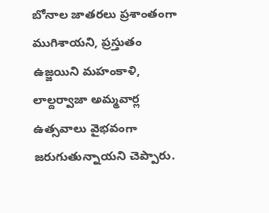బోనాల జాతరలు ప్రశాంతంగా ముగిశాయని, ప్రస్తుతం ఉజ్జయిని మహంకాళి, లాల్దర్వాజా అమ్మవార్ల ఉత్సవాలు వైభవంగా జరుగుతున్నాయని చెప్పారు.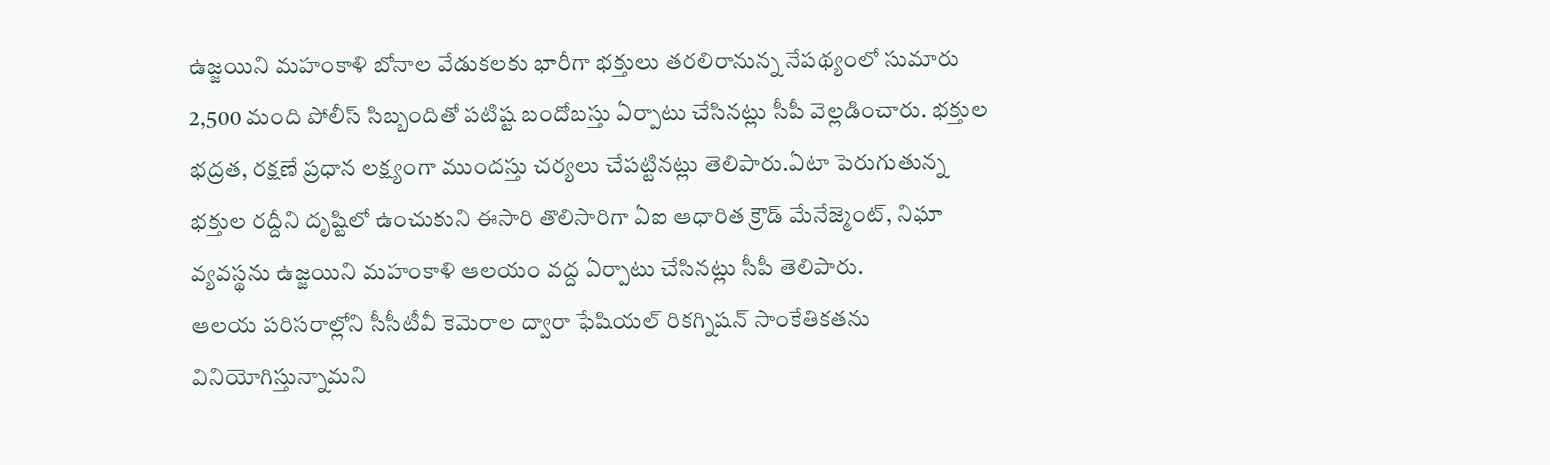ఉజ్జయిని మహంకాళి బోనాల వేడుకలకు భారీగా భక్తులు తరలిరానున్న నేపథ్యంలో సుమారు 2,500 మంది పోలీస్ సిబ్బందితో పటిష్ట బందోబస్తు ఏర్పాటు చేసినట్లు సీపీ వెల్లడించారు. భక్తుల భద్రత, రక్షణే ప్రధాన లక్ష్యంగా ముందస్తు చర్యలు చేపట్టినట్లు తెలిపారు.ఏటా పెరుగుతున్న భక్తుల రద్దీని దృష్టిలో ఉంచుకుని ఈసారి తొలిసారిగా ఏఐ ఆధారిత క్రౌడ్ మేనేజ్మెంట్, నిఘా వ్యవస్థను ఉజ్జయిని మహంకాళి ఆలయం వద్ద ఏర్పాటు చేసినట్లు సీపీ తెలిపారు.
ఆలయ పరిసరాల్లోని సీసీటీవీ కెమెరాల ద్వారా ఫేషియల్ రికగ్నిషన్ సాంకేతికతను వినియోగిస్తున్నామని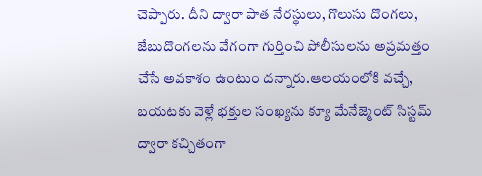చెప్పారు. దీని ద్వారా పాత నేరస్థులు, గొలుసు దొంగలు, జేబుదొంగలను వేగంగా గుర్తించి పోలీసులను అప్రమత్తం చేసే అవకాశం ఉంటుం దన్నారు.ఆలయంలోకి వచ్చే, బయటకు వెళ్లే భక్తుల సంఖ్యను క్యూ మేనేజ్మెంట్ సిస్టమ్ ద్వారా కచ్చితంగా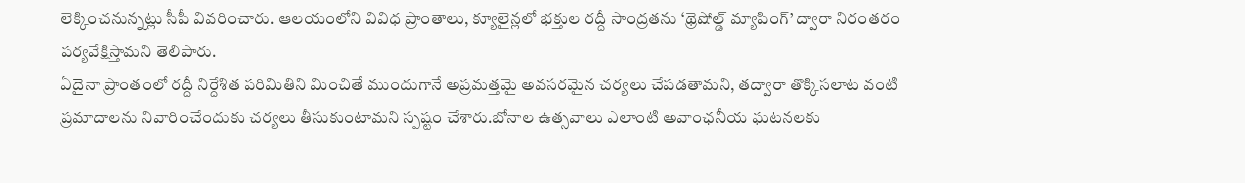లెక్కించనున్నట్లు సీపీ వివరించారు. ఆలయంలోని వివిధ ప్రాంతాలు, క్యూలైన్లలో భక్తుల రద్దీ సాంద్రతను ‘థ్రెషోల్డ్ మ్యాపింగ్’ ద్వారా నిరంతరం పర్యవేక్షిస్తామని తెలిపారు.
ఏదైనా ప్రాంతంలో రద్దీ నిర్దేశిత పరిమితిని మించితే ముందుగానే అప్రమత్తమై అవసరమైన చర్యలు చేపడతామని, తద్వారా తొక్కిసలాట వంటి ప్రమాదాలను నివారించేందుకు చర్యలు తీసుకుంటామని స్పష్టం చేశారు.బోనాల ఉత్సవాలు ఎలాంటి అవాంఛనీయ ఘటనలకు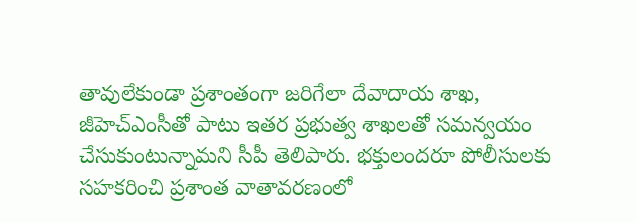తావులేకుండా ప్రశాంతంగా జరిగేలా దేవాదాయ శాఖ, జీహెచ్ఎంసీతో పాటు ఇతర ప్రభుత్వ శాఖలతో సమన్వయం చేసుకుంటున్నామని సీపీ తెలిపారు. భక్తులందరూ పోలీసులకు సహకరించి ప్రశాంత వాతావరణంలో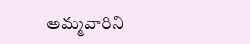అమ్మవారిని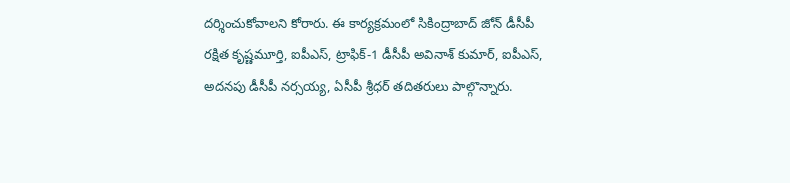దర్శించుకోవాలని కోరారు. ఈ కార్యక్రమంలో సికింద్రాబాద్ జోన్ డీసీపీ రక్షిత కృష్ణమూర్తి, ఐపీఎస్, ట్రాఫిక్-1 డీసీపీ అవినాశ్ కుమార్, ఐపీఎస్, అదనపు డీసీపీ నర్సయ్య, ఏసీపీ శ్రీధర్ తదితరులు పాల్గొన్నారు.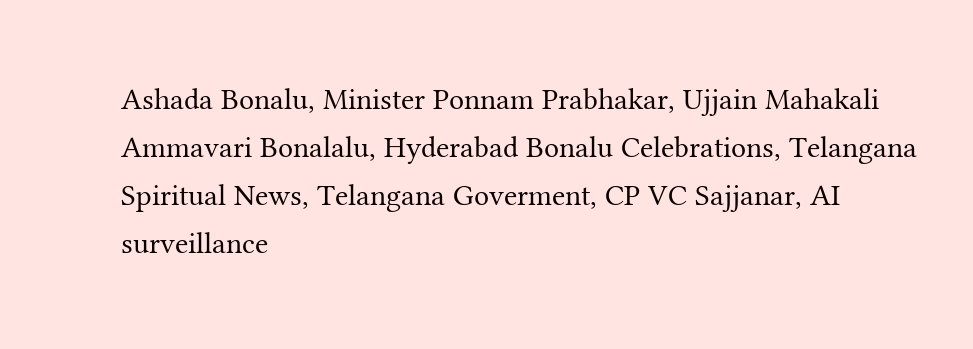Ashada Bonalu, Minister Ponnam Prabhakar, Ujjain Mahakali Ammavari Bonalalu, Hyderabad Bonalu Celebrations, Telangana Spiritual News, Telangana Goverment, CP VC Sajjanar, AI surveillance